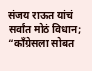संजय राऊत यांचं सर्वांत मोठं विधान; “काँग्रेसला सोबत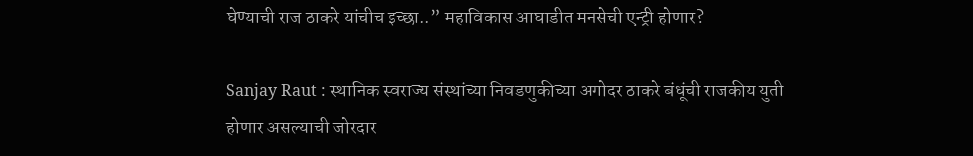घेण्याची राज ठाकरे यांचीच इच्छा..” महाविकास आघाडीत मनसेची एन्ट्री होणार?

Sanjay Raut : स्थानिक स्वराज्य संस्थांच्या निवडणुकीच्या अगोदर ठाकरे बंधूंची राजकीय युती होणार असल्याची जोरदार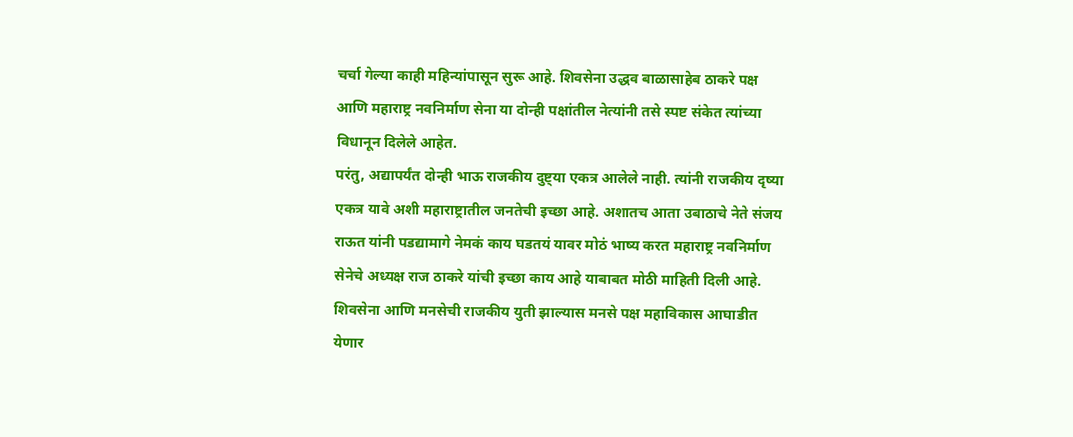चर्चा गेल्या काही महिन्यांपासून सुरू आहे. शिवसेना उद्धव बाळासाहेब ठाकरे पक्ष आणि महाराष्ट्र नवनिर्माण सेना या दोन्ही पक्षांतील नेत्यांनी तसे स्पष्ट संकेत त्यांच्या विधानून दिलेले आहेत.
परंतु, अद्यापर्यंत दोन्ही भाऊ राजकीय दुष्ट्या एकत्र आलेले नाही. त्यांनी राजकीय दृष्या एकत्र यावे अशी महाराष्ट्रातील जनतेची इच्छा आहे. अशातच आता उबाठाचे नेते संजय राऊत यांनी पडद्यामागे नेमकं काय घडतयं यावर मोठं भाष्य करत महाराष्ट्र नवनिर्माण सेनेचे अध्यक्ष राज ठाकरे यांची इच्छा काय आहे याबाबत मोठी माहिती दिली आहे.
शिवसेना आणि मनसेची राजकीय युती झाल्यास मनसे पक्ष महाविकास आघाडीत येणार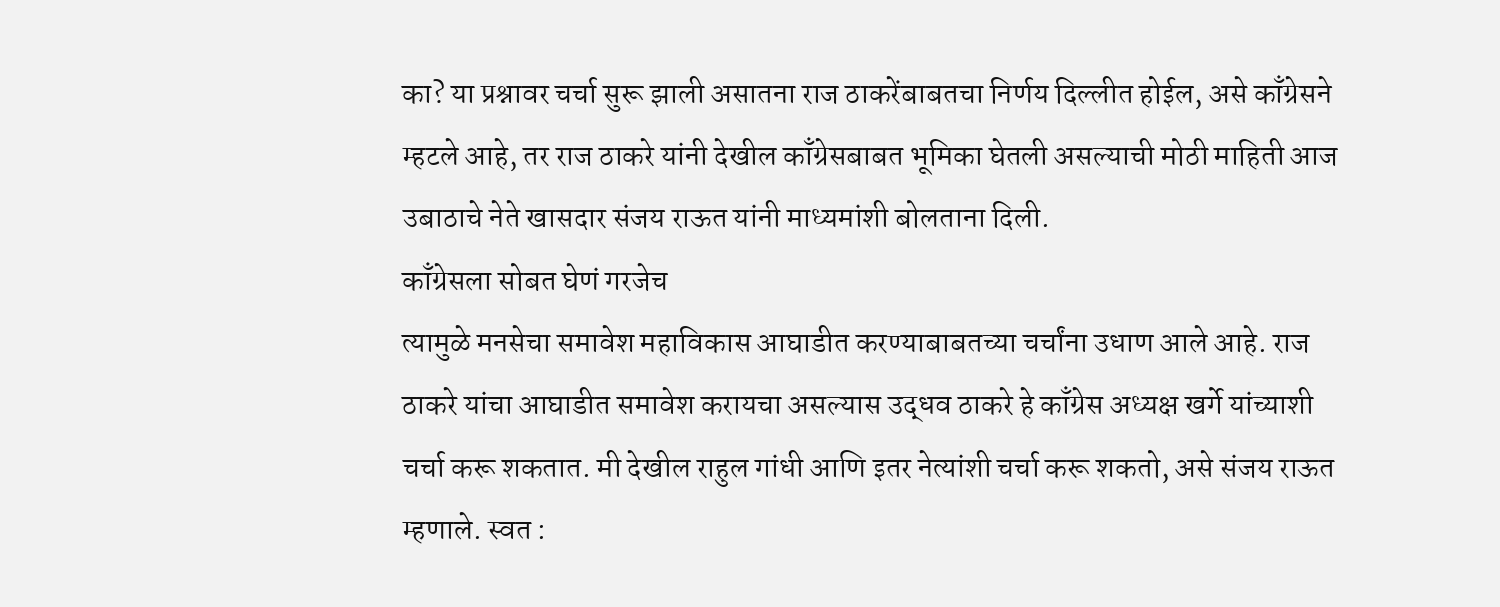का? या प्रश्नावर चर्चा सुरू झाली असातना राज ठाकरेंबाबतचा निर्णय दिल्लीत होईल, असे काँग्रेसने म्हटले आहे, तर राज ठाकरे यांनी देखील काँग्रेसबाबत भूमिका घेतली असल्याची मोठी माहिती आज उबाठाचे नेते खासदार संजय राऊत यांनी माध्यमांशी बोलताना दिली.
काँग्रेसला सोबत घेणं गरजेच
त्यामुळे मनसेचा समावेश महाविकास आघाडीत करण्याबाबतच्या चर्चांना उधाण आले आहे. राज ठाकरे यांचा आघाडीत समावेश करायचा असल्यास उद्धव ठाकरे हे काँग्रेस अध्यक्ष खर्गे यांच्याशी चर्चा करू शकतात. मी देखील राहुल गांधी आणि इतर नेत्यांशी चर्चा करू शकतो, असे संजय राऊत म्हणाले. स्वत :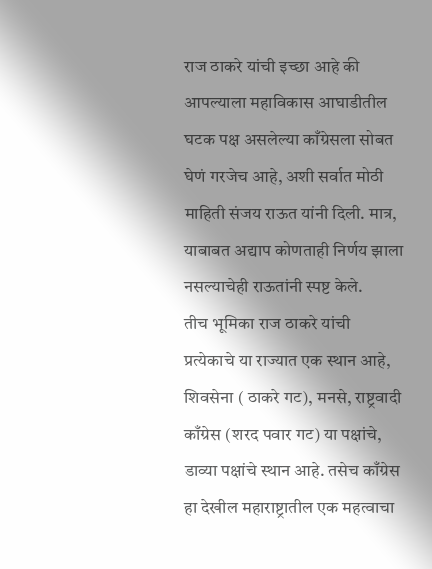राज ठाकरे यांची इच्छा आहे की आपल्याला महाविकास आघाडीतील घटक पक्ष असलेल्या काँग्रेसला सोबत घेणं गरजेच आहे, अशी सर्वात मोठी माहिती संजय राऊत यांनी दिली. मात्र, याबाबत अद्याप कोणताही निर्णय झाला नसल्याचेही राऊतांनी स्पष्ट केले.
तीच भूमिका राज ठाकरे यांची
प्रत्येकाचे या राज्यात एक स्थान आहे, शिवसेना ( ठाकरे गट), मनसे, राष्ट्रवादी काँग्रेस (शरद पवार गट) या पक्षांचे, डाव्या पक्षांचे स्थान आहे. तसेच काँग्रेस हा देखील महाराष्ट्रातील एक महत्वाचा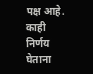पक्ष आहे. काही निर्णय घेताना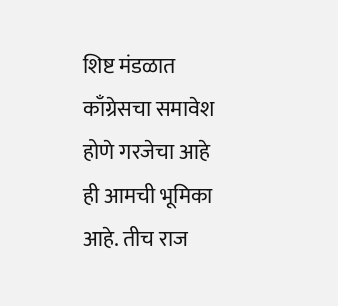शिष्ट मंडळात काँग्रेसचा समावेश होणे गरजेचा आहे ही आमची भूमिका आहे. तीच राज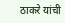ठाकरे यांची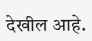देखील आहे.